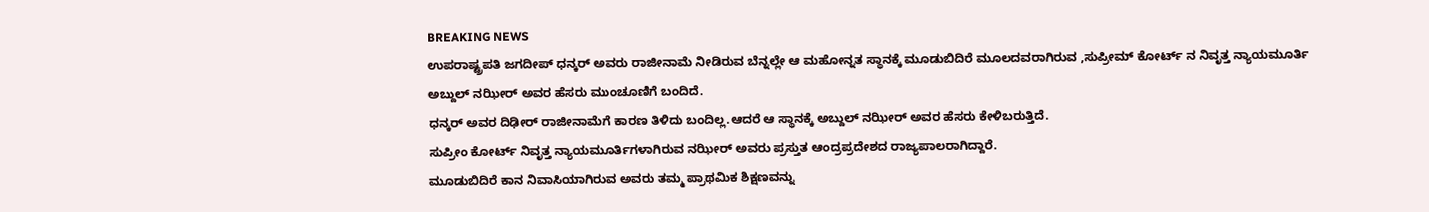BREAKING NEWS
ಉಪರಾಷ್ಟ್ರಪತಿ ಜಗದೀಪ್ ಧನ್ಕರ್ ಅವರು ರಾಜೀನಾಮೆ ನೀಡಿರುವ ಬೆನ್ನಲ್ಲೇ ಆ ಮಹೋನ್ನತ ಸ್ಥಾನಕ್ಕೆ ಮೂಡುಬಿದಿರೆ ಮೂಲದವರಾಗಿರುವ ,ಸುಪ್ರೀಮ್ ಕೋರ್ಟ್ ನ ನಿವೃತ್ತ ನ್ಯಾಯಮೂರ್ತಿ ಅಬ್ದುಲ್ ನಝೀರ್ ಅವರ ಹೆಸರು ಮುಂಚೂಣಿಗೆ ಬಂದಿದೆ.
ಧನ್ಕರ್ ಅವರ ದಿಢೀರ್ ರಾಜೀನಾಮೆಗೆ ಕಾರಣ ತಿಳಿದು ಬಂದಿಲ್ಲ.ಆದರೆ ಆ ಸ್ಥಾನಕ್ಕೆ ಅಬ್ದುಲ್ ನಝೀರ್ ಅವರ ಹೆಸರು ಕೇಳಿಬರುತ್ತಿದೆ.
ಸುಪ್ರೀಂ ಕೋರ್ಟ್ ನಿವೃತ್ತ ನ್ಯಾಯಮೂರ್ತಿಗಳಾಗಿರುವ ನಝೀರ್ ಅವರು ಪ್ರಸ್ತುತ ಆಂದ್ರಪ್ರದೇಶದ ರಾಜ್ಯಪಾಲರಾಗಿದ್ದಾರೆ.
ಮೂಡುಬಿದಿರೆ ಕಾನ ನಿವಾಸಿಯಾಗಿರುವ ಅವರು ತಮ್ಮ ಪ್ರಾಥಮಿಕ ಶಿಕ್ಷಣವನ್ನು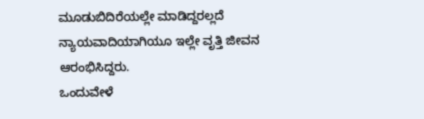ಮೂಡುಬಿದಿರೆಯಲ್ಲೇ ಮಾಡಿದ್ದರಲ್ಲದೆ ನ್ಯಾಯವಾದಿಯಾಗಿಯೂ ಇಲ್ಲೇ ವೃತ್ತಿ ಜೀವನ ಆರಂಭಿಸಿದ್ದರು.
ಒಂದುವೇಳೆ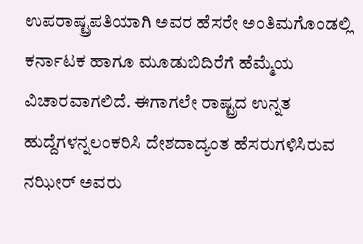ಉಪರಾಷ್ಟ್ರಪತಿಯಾಗಿ ಅವರ ಹೆಸರೇ ಅಂತಿಮಗೊಂಡಲ್ಲಿ ಕರ್ನಾಟಕ ಹಾಗೂ ಮೂಡುಬಿದಿರೆಗೆ ಹೆಮ್ಮೆಯ ವಿಚಾರವಾಗಲಿದೆ. ಈಗಾಗಲೇ ರಾಷ್ಟ್ರದ ಉನ್ನತ ಹುದ್ದೆಗಳನ್ನಲಂಕರಿಸಿ ದೇಶದಾದ್ಯಂತ ಹೆಸರುಗಳಿಸಿರುವ ನಝೀರ್ ಅವರು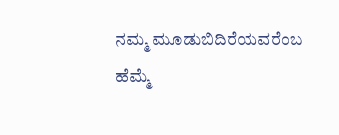ನಮ್ಮ ಮೂಡುಬಿದಿರೆಯವರೆಂಬ ಹೆಮ್ಮೆ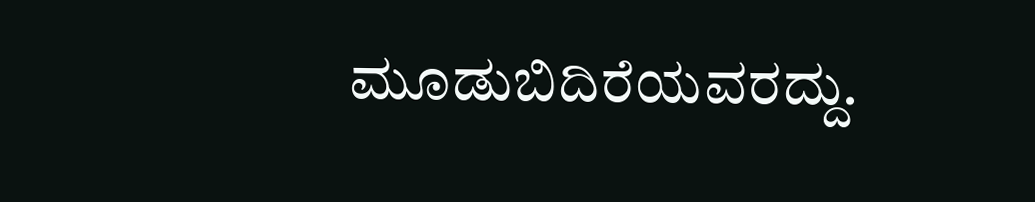ಮೂಡುಬಿದಿರೆಯವರದ್ದು.